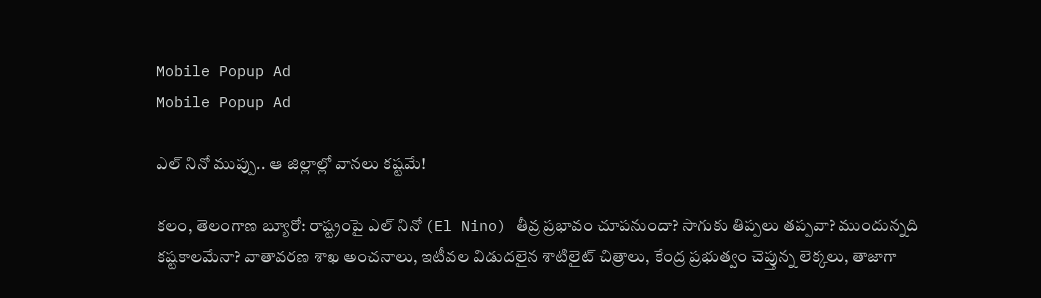Mobile Popup Ad
Mobile Popup Ad

ఎల్‌ నినో ముప్పు.. ఆ జిల్లాల్లో వానలు కష్టమే!

కలం, తెలంగాణ బ్యూరో: రాష్ట్రంపై ఎల్ నినో (El Nino) తీవ్ర ప్రభావం చూపనుందా? సాగుకు తిప్పలు తప్పవా? ముందున్నది కష్టకాలమేనా? వాతావరణ శాఖ అంచనాలు, ఇటీవల విడుదలైన శాటిలైట్ చిత్రాలు, కేంద్ర ప్రభుత్వం చెప్తున్న లెక్కలు, తాజాగా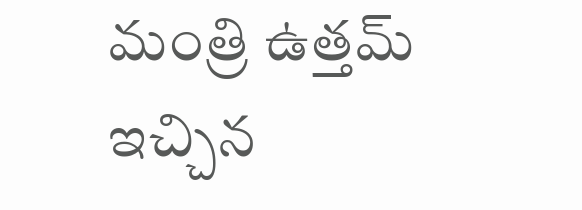మంత్రి ఉత్తమ్ ఇచ్చిన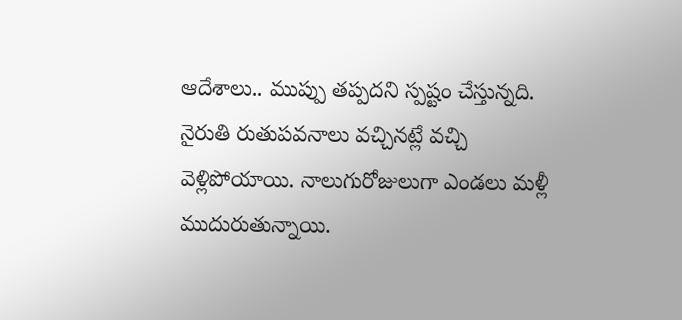ఆదేశాలు.. ముప్పు తప్పదని స్పష్టం చేస్తున్నది. నైరుతి రుతుపవనాలు వచ్చినట్లే వచ్చి వెళ్లిపోయాయి. నాలుగురోజులుగా ఎండలు మళ్లీ ముదురుతున్నాయి.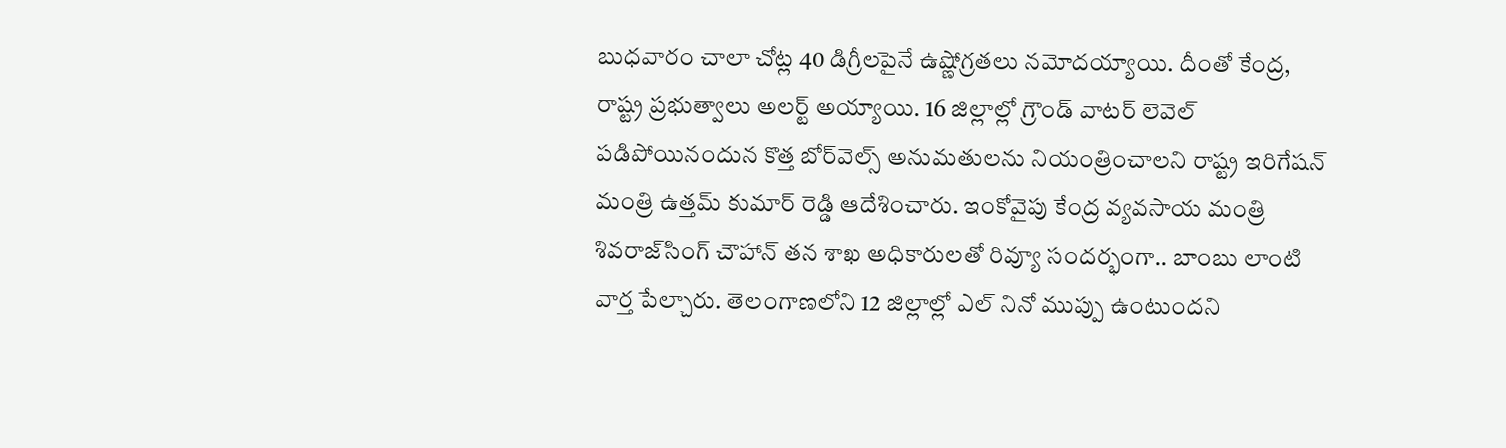బుధవారం చాలా చోట్ల 40 డిగ్రీలపైనే ఉష్ణోగ్రతలు నమోదయ్యాయి. దీంతో కేంద్ర, రాష్ట్ర ప్రభుత్వాలు అలర్ట్ అయ్యాయి. 16 జిల్లాల్లో గ్రౌండ్ వాటర్ లెవెల్ పడిపోయినందున కొత్త బోర్‌వెల్స్‌ అనుమతులను నియంత్రించాలని రాష్ట్ర ఇరిగేషన్ మంత్రి ఉత్తమ్ కుమార్ రెడ్డి ఆదేశించారు. ఇంకోవైపు కేంద్ర వ్యవసాయ మంత్రి శివరాజ్‌సింగ్ చౌహాన్ తన శాఖ అధికారులతో రివ్యూ సందర్భంగా.. బాంబు లాంటి వార్త పేల్చారు. తెలంగాణలోని 12 జిల్లాల్లో ఎల్ నినో ముప్పు ఉంటుందని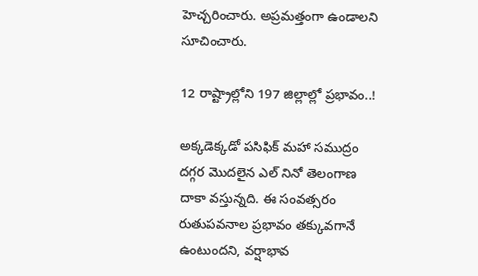హెచ్చరించారు. అప్రమత్తంగా ఉండాలని సూచించారు.

12 రాష్ట్రాల్లోని 197 జిల్లాల్లో ప్ర‌భావం..!

అక్కడెక్కడో పసిఫిక్ మహా సముద్రం దగ్గర మొదలైన ఎల్‌ నినో తెలంగాణ దాకా వస్తున్నది. ఈ సంవత్సరం రుతుపవనాల ప్రభావం తక్కువగానే ఉంటుందని, వర్షాభావ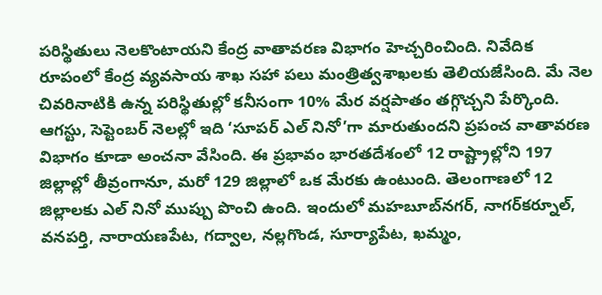పరిస్థితులు నెలకొంటాయని కేంద్ర వాతావరణ విభాగం హెచ్చరించింది. నివేదిక రూపంలో కేంద్ర వ్యవసాయ శాఖ సహా పలు మంత్రిత్వశాఖలకు తెలియజేసింది. మే నెల చివరినాటికి ఉన్న పరిస్థితుల్లో కనీసంగా 10% మేర వర్షపాతం తగ్గొచ్చని పేర్కొంది. ఆగస్టు, సెప్టెంబర్ నెలల్లో ఇది ‘సూపర్ ఎల్‌ నినో’గా మారుతుందని ప్రపంచ వాతావరణ విభాగం కూడా అంచనా వేసింది. ఈ ప్రభావం భారతదేశంలో 12 రాష్ట్రాల్లోని 197 జిల్లాల్లో తీవ్రంగానూ, మరో 129 జిల్లాలో ఒక మేరకు ఉంటుంది. తెలంగాణలో 12 జిల్లాలకు ఎల్ నినో ముప్పు పొంచి ఉంది. ఇందులో మహబూబ్‌నగర్, నాగర్‌కర్నూల్, వనపర్తి, నారాయణపేట, గద్వాల, నల్లగొండ, సూర్యాపేట, ఖమ్మం,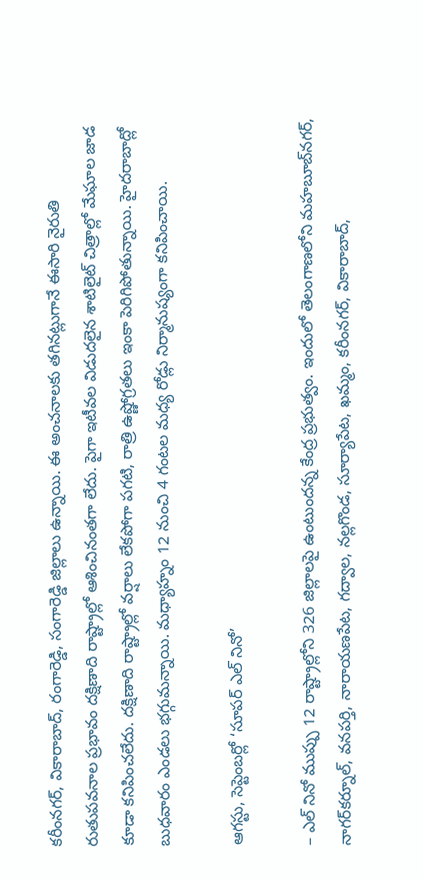కరీంనగర్, వికారాబాద్, రంగారెడ్డి, సంగారెడ్డి జిల్లాలు ఉన్నాయి. ఈ అంచనాలకు తగినట్లుగానే ఈసారి నైరుతి రుతుపవనాల ప్రభావం దక్షిణాది రాష్ట్రాల్లో ఆశించినంతగా లేదు. పైగా ఇటీవల విడుదలైన శాటిలైట్ చిత్రాల్లో మేఘాల జాడ కూడా కనిపించలేదు. దక్షిణాది రాష్ట్రాల్లో వర్షాలు లేకపోగా పగటి, రాత్రి ఉష్ణోగ్రతలు ఇంకా పెరిగిపోతున్నాయి. హైదరాబాద్లో బుధవారం ఎండలు భగ్గుమన్నాయి. మధ్యాహ్నం 12 నుంచి 4 గంటల మధ్య రోడ్లు నిర్మానుష్యంగా కనిపించాయి.

ఆగస్టు, సెప్టెంబర్లో ‘సూపర్ ఎల్ నినో’

– ఎల్ నినో ముప్పు 12 రాష్ట్రాల్లోని 326 జిల్లాలపై ఉంటుందన్న కేంద్ర ప్రభుత్వం. ఇందులో తెలంగాణలోని మహబూబ్‌నగర్, నాగర్‌కర్నూల్, వనపర్తి, నారాయణపేట, గద్వాల, నల్లగొండ, సూర్యాపేట, ఖమ్మం, కరీంనగర్, వికారాబాద్,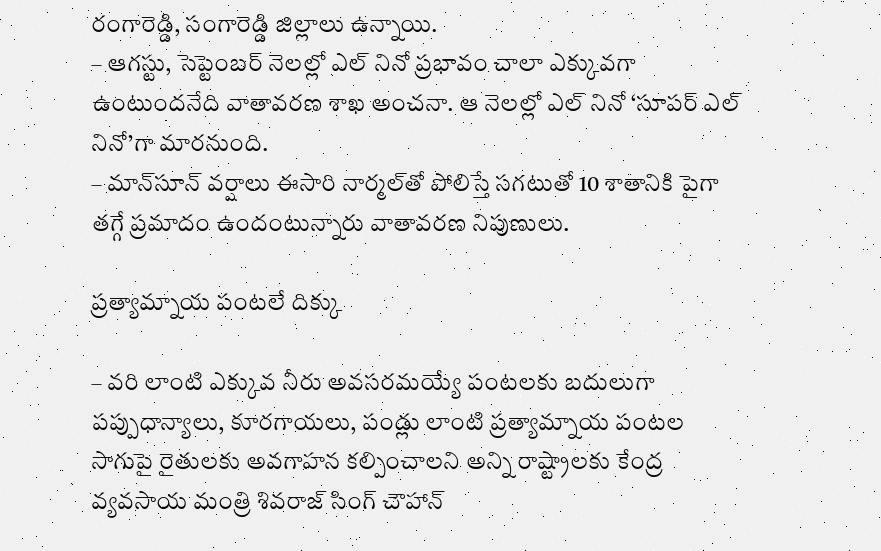రంగారెడ్డి, సంగారెడ్డి జిల్లాలు ఉన్నాయి.
– ఆగస్టు, సెప్టెంబర్ నెలల్లో ఎల్ నినో ప్రభావం చాలా ఎక్కువగా ఉంటుందనేది వాతావరణ శాఖ అంచనా. ఆ నెలల్లో ఎల్ నినో ‘సూపర్ ఎల్‌ నినో’గా మారనుంది.
– మాన్‌సూన్ వర్షాలు ఈసారి నార్మల్‌తో పోలిస్తే సగటుతో 10 శాతానికి పైగా తగ్గే ప్రమాదం ఉందంటున్నారు వాతావరణ నిపుణులు.

ప్రత్యామ్నాయ పంటలే దిక్కు

– వరి లాంటి ఎక్కువ నీరు అవసరమయ్యే పంటలకు బదులుగా పప్పుధాన్యాలు, కూరగాయలు, పండ్లు లాంటి ప్రత్యామ్నాయ పంటల సాగుపై రైతులకు అవగాహన కల్పించాలని అన్ని రాష్ట్రాలకు కేంద్ర వ్యవసాయ మంత్రి శివరాజ్ సింగ్ చౌహాన్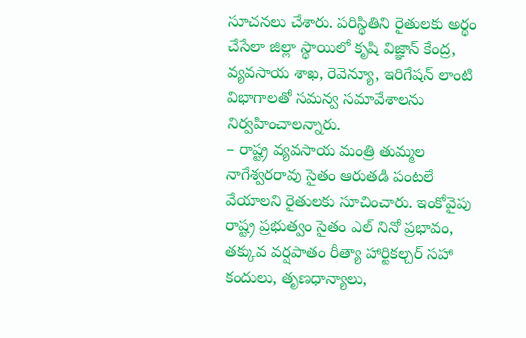సూచనలు చేశారు. పరిస్థితిని రైతులకు అర్థం చేసేలా జిల్లా స్థాయిలో కృషి విజ్ఞాన్ కేంద్ర, వ్యవసాయ శాఖ, రెవెన్యూ, ఇరిగేషన్ లాంటి విభాగాలతో సమన్వ సమావేశాలను నిర్వహించాలన్నారు.
– రాష్ట్ర వ్యవసాయ మంత్రి తుమ్మల నాగేశ్వరరావు సైతం ఆరుతడి పంటలే వేయాలని రైతులకు సూచించారు. ఇంకోవైపు రాష్ట్ర ప్రభుత్వం సైతం ఎల్‌ నినో ప్రభావం, తక్కువ వర్షపాతం రీత్యా హార్టికల్చర్ సహా కందులు, తృణధాన్యాలు,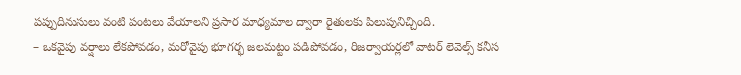పప్పుదినుసులు వంటి పంటలు వేయాలని ప్రసార మాధ్యమాల ద్వారా రైతులకు పిలుపునిచ్చింది.
– ఒకవైపు వర్షాలు లేకపోవడం, మరోవైపు భూగర్భ జలమట్టం పడిపోవడం, రిజర్వాయర్లలో వాటర్ లెవెల్స్ కనీస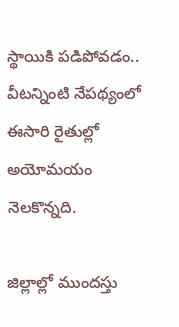స్థాయికి పడిపోవడం.. వీటన్నింటి నేపథ్యంలో ఈసారి రైతుల్లో అయోమయం నెలకొన్నది.

జిల్లాల్లో ముందస్తు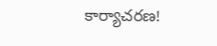కార్యాచరణ!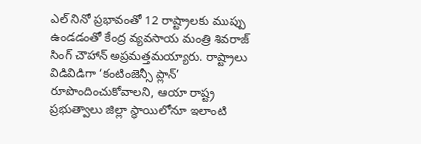ఎల్‌ నినో ప్రభావంతో 12 రాష్ట్రాలకు ముప్పు ఉండడంతో కేంద్ర వ్యవసాయ మంత్రి శివరాజ్ సింగ్ చౌహాన్ అప్రమత్తమయ్యారు. రాష్ట్రాలు విడివిడిగా ‘కంటింజెన్సీ ప్లాన్’ రూపొందించుకోవాలని, ఆయా రాష్ట్ర ప్రభుత్వాలు జిల్లా స్థాయిలోనూ ఇలాంటి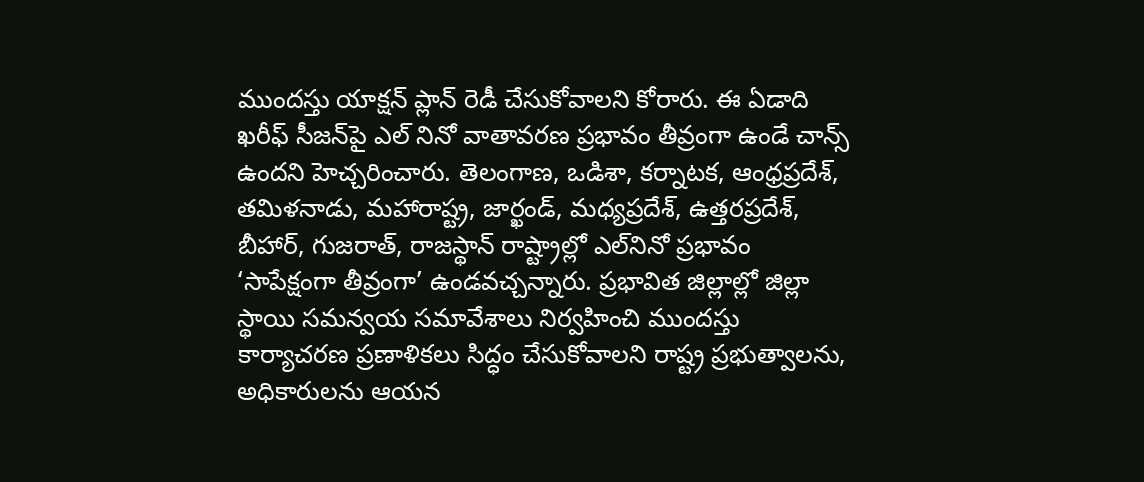ముందస్తు యాక్షన్ ప్లాన్ రెడీ చేసుకోవాలని కోరారు. ఈ ఏడాది ఖరీఫ్ సీజన్‌పై ఎల్‌ నినో వాతావరణ ప్రభావం తీవ్రంగా ఉండే చాన్స్ ఉందని హెచ్చరించారు. తెలంగాణ, ఒడిశా, కర్నాటక, ఆంధ్రప్రదేశ్, తమిళనాడు, మహారాష్ట్ర, జార్ఖండ్, మధ్యప్రదేశ్, ఉత్తరప్రదేశ్, బీహార్, గుజరాత్, రాజస్థాన్ రాష్ట్రాల్లో ఎల్‌నినో ప్రభావం ‘సాపేక్షంగా తీవ్రంగా’ ఉండవచ్చన్నారు. ప్రభావిత జిల్లాల్లో జిల్లా స్థాయి సమన్వయ సమావేశాలు నిర్వహించి ముందస్తు కార్యాచరణ ప్రణాళికలు సిద్ధం చేసుకోవాలని రాష్ట్ర ప్రభుత్వాలను, అధికారులను ఆయన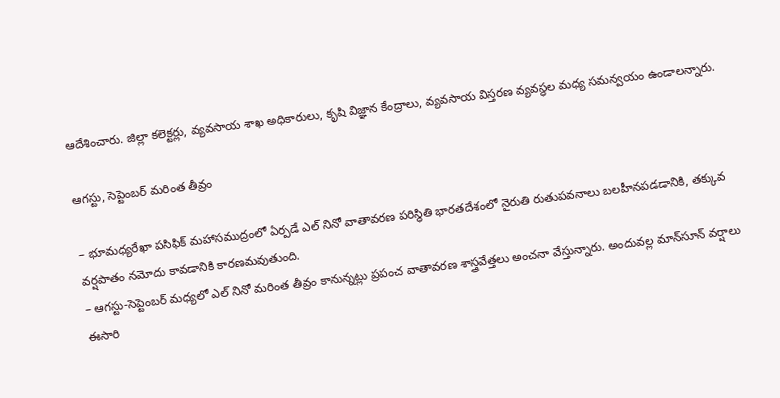ఆదేశించారు. జిల్లా కలెక్టర్లు, వ్యవసాయ శాఖ అధికారులు, కృషి విజ్ఞాన కేంద్రాలు, వ్యవసాయ విస్తరణ వ్యవస్థల మధ్య సమన్వయం ఉండాలన్నారు.

ఆగస్టు, సెప్టెంబర్ మరింత తీవ్రం

– భూమధ్యరేఖా పసిఫిక్ మహాసముద్రంలో ఏర్పడే ఎల్‌ నినో వాతావరణ పరిస్థితి భారతదేశంలో నైరుతి రుతుపవనాలు బలహీనపడడానికి, తక్కువ వర్షపాతం నమోదు కావడానికి కారణమవుతుంది.
– ఆగస్టు-సెప్టెంబర్ మధ్యలో ఎల్‌ నినో మరింత తీవ్రం కానున్నట్లు ప్రపంచ వాతావరణ శాస్త్రవేత్తలు అంచనా వేస్తున్నారు. అందువల్ల మాన్‌సూన్ వర్షాలు ఈసారి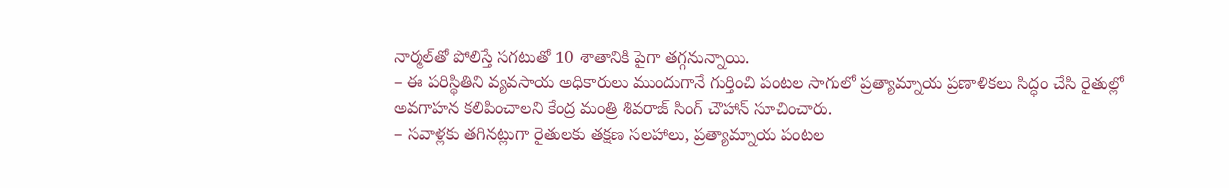నార్మల్‌తో పోలిస్తే సగటుతో 10 శాతానికి పైగా తగ్గనున్నాయి.
– ఈ పరిస్థితిని వ్యవసాయ అధికారులు ముందుగానే గుర్తించి పంటల సాగులో ప్రత్యామ్నాయ ప్రణాళికలు సిద్ధం చేసి రైతుల్లో అవగాహన కలిపించాలని కేంద్ర మంత్రి శివరాజ్ సింగ్ చౌహాన్ సూచించారు.
– సవాళ్లకు తగినట్లుగా రైతులకు తక్షణ సలహాలు, ప్రత్యామ్నాయ పంటల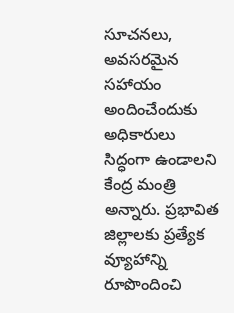సూచనలు, అవసరమైన సహాయం అందించేందుకు అధికారులు సిద్ధంగా ఉండాలని కేంద్ర మంత్రి అన్నారు. ప్రభావిత జిల్లాలకు ప్రత్యేక వ్యూహాన్ని రూపొందించి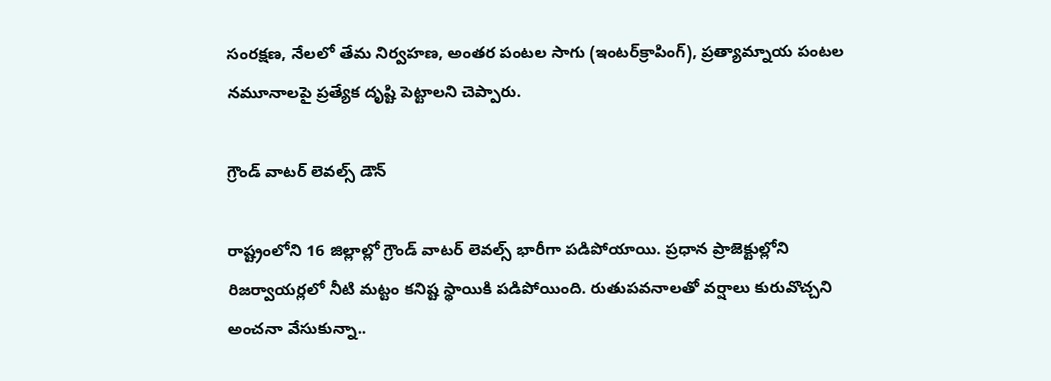సంరక్షణ, నేలలో తేమ నిర్వహణ, అంతర పంటల సాగు (ఇంటర్‌క్రాపింగ్), ప్రత్యామ్నాయ పంటల నమూనాలపై ప్రత్యేక దృష్టి పెట్టాలని చెప్పారు.

గ్రౌండ్ వాటర్ లెవల్స్ డౌన్

రాష్ట్రంలోని 16 జిల్లాల్లో గ్రౌండ్ వాటర్ లెవల్స్ భారీగా పడిపోయాయి. ప్రధాన ప్రాజెక్టుల్లోని రిజర్వాయర్లలో నీటి మట్టం కనిష్ట స్థాయికి పడిపోయింది. రుతుపవనాలతో వర్షాలు కురువొచ్చని అంచనా వేసుకున్నా..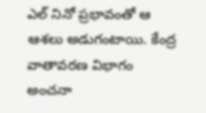ఎల్‌ నినో ప్రభావంతో ఆ ఆశలు అడుగంటాయి. కేంద్ర వాతావరణ విభాగం అంచనా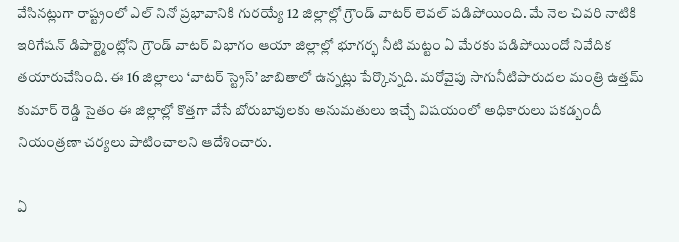వేసినట్లుగా రాష్ట్రంలో ఎల్‌ నినో ప్రభావానికి గురయ్యే 12 జిల్లాల్లో గ్రౌండ్ వాటర్ లెవల్ పడిపోయింది. మే నెల చివరి నాటికి ఇరిగేషన్ డిపార్ట్మెంట్లోని గ్రౌండ్ వాటర్ విభాగం ఆయా జిల్లాల్లో భూగర్భ నీటి మట్టం ఏ మేరకు పడిపోయిందో నివేదిక తయారుచేసింది. ఈ 16 జిల్లాలు ‘వాటర్ స్ట్రెస్’ జాబితాలో ఉన్నట్లు పేర్కొన్నది. మరోవైపు సాగునీటిపారుదల మంత్రి ఉత్తమ్ కుమార్ రెడ్డి సైతం ఈ జిల్లాల్లో కొత్తగా వేసే బోరుబావులకు అనుమతులు ఇచ్చే విషయంలో అధికారులు పకడ్బందీ నియంత్రణా చర్యలు పాటించాలని ఆదేశించారు.

ఏ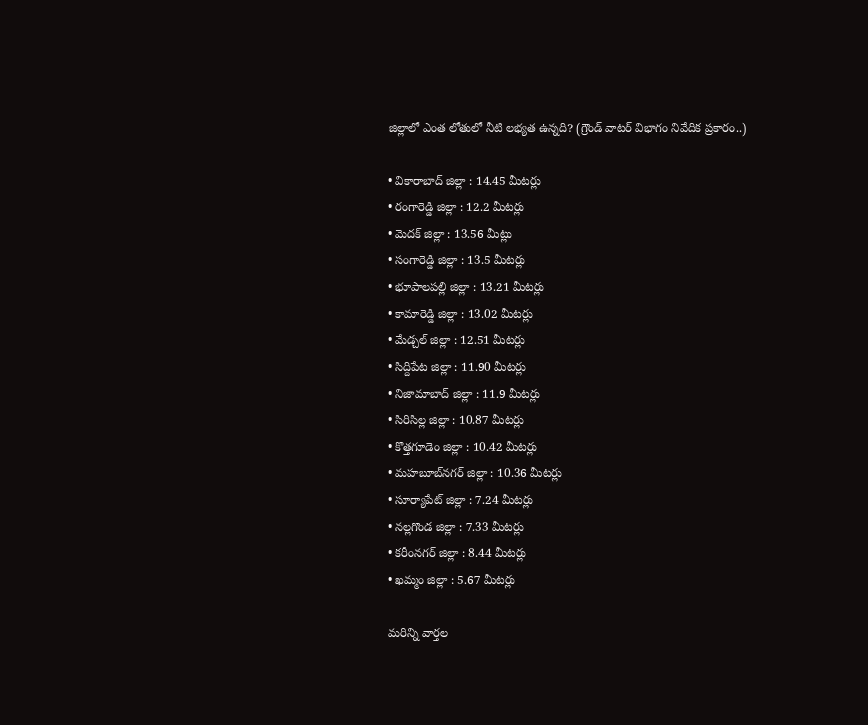జిల్లాలో ఎంత లోతులో నీటి లభ్యత ఉన్నది? (గ్రౌండ్ వాటర్ విభాగం నివేదిక ప్రకారం..)

• వికారాబాద్ జిల్లా : 14.45 మీటర్లు
• రంగారెడ్డి జిల్లా : 12.2 మీటర్లు
• మెదక్ జిల్లా : 13.56 మీట్లు
• సంగారెడ్డి జిల్లా : 13.5 మీటర్లు
• భూపాలపల్లి జిల్లా : 13.21 మీటర్లు
• కామారెడ్డి జిల్లా : 13.02 మీటర్లు
• మేడ్చల్ జిల్లా : 12.51 మీటర్లు
• సిద్దిపేట జిల్లా : 11.90 మీటర్లు
• నిజామాబాద్ జిల్లా : 11.9 మీటర్లు
• సిరిసిల్ల జిల్లా : 10.87 మీటర్లు
• కొత్తగూడెం జిల్లా : 10.42 మీటర్లు
• మహబూబ్‌నగర్ జిల్లా : 10.36 మీటర్లు
• సూర్యాపేట్ జిల్లా : 7.24 మీటర్లు
• నల్లగొండ జిల్లా : 7.33 మీటర్లు
• కరీంనగర్ జిల్లా : 8.44 మీటర్లు
• ఖమ్మం జిల్లా : 5.67 మీటర్లు

మ‌రిన్ని వార్త‌ల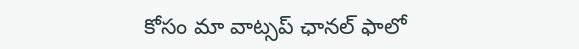కోసం మా వాట్స‌ప్ ఛాన‌ల్ ఫాలో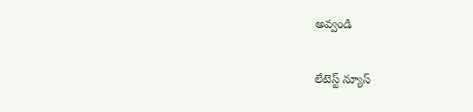అవ్వండి

లేటెస్ట్ న్యూస్‌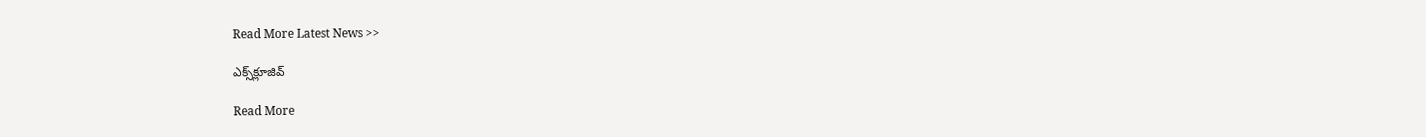Read More Latest News >>

ఎక్స్‌క్లూజివ్‌

Read More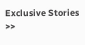Exclusive Stories >>